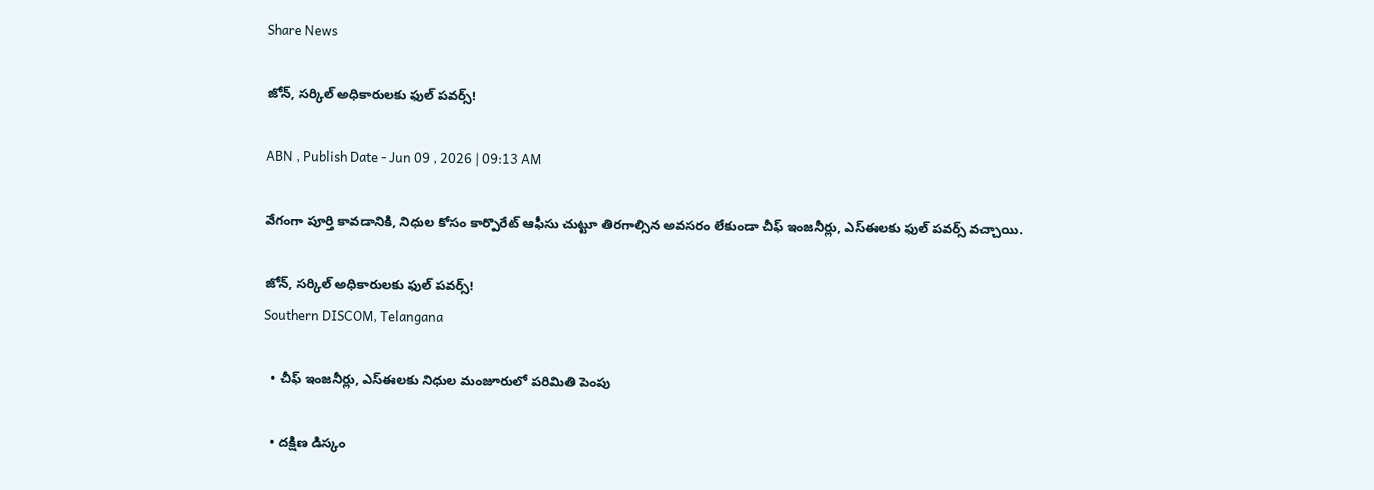Share News

జోన్‌, సర్కిల్‌ అధికారులకు ఫుల్‌ పవర్స్‌!

ABN , Publish Date - Jun 09 , 2026 | 09:13 AM

వేగంగా పూర్తి కావడానికి, నిధుల కోసం కార్పొరేట్‌ ఆఫీసు చుట్టూ తిరగాల్సిన అవసరం లేకుండా చీఫ్‌ ఇంజనీర్లు, ఎస్‌ఈలకు ఫుల్‌ పవర్స్‌ వచ్చాయి.

జోన్‌, సర్కిల్‌ అధికారులకు ఫుల్‌ పవర్స్‌!
Southern DISCOM, Telangana

  • చీఫ్‌ ఇంజనీర్లు, ఎస్‌ఈలకు నిధుల మంజూరులో పరిమితి పెంపు

  • దక్షిణ డిస్కం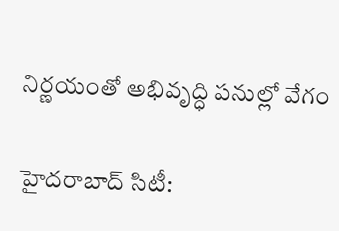నిర్ణయంతో అభివృద్ధి పనుల్లో వేగం

హైదరాబాద్‌ సిటీ: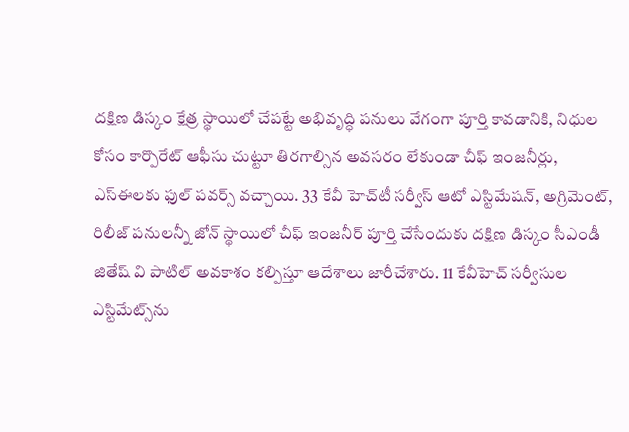దక్షిణ డిస్కం క్షేత్ర స్థాయిలో చేపట్టే అభివృద్ధి పనులు వేగంగా పూర్తి కావడానికి, నిధుల కోసం కార్పొరేట్‌ ఆఫీసు చుట్టూ తిరగాల్సిన అవసరం లేకుండా చీఫ్‌ ఇంజనీర్లు, ఎస్‌ఈలకు ఫుల్‌ పవర్స్‌ వచ్చాయి. 33 కేవీ హెచ్‌టీ సర్వీస్‌ ఆటో ఎస్టిమేషన్‌, అగ్రిమెంట్‌, రిలీజ్‌ పనులన్నీ జోన్‌ స్థాయిలో చీఫ్‌ ఇంజనీర్‌ పూర్తి చేసేందుకు దక్షిణ డిస్కం సీఎండీ జితేష్‌ వి పాటిల్‌ అవకాశం కల్పిస్తూ ఆదేశాలు జారీచేశారు. 11 కేవీహెచ్‌ సర్వీసుల ఎస్టిమేట్స్‌ను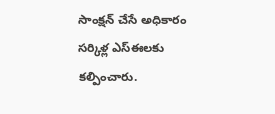సాంక్షన్‌ చేసే అధికారం సర్కిళ్ల ఎస్‌ఈలకు కల్పించారు.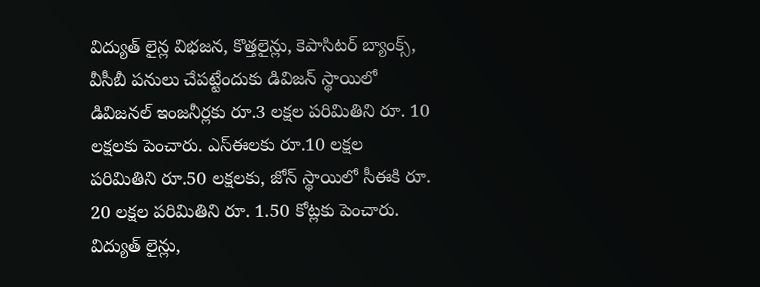విద్యుత్‌ లైన్ల విభజన, కొత్తలైన్లు, కెపాసిటర్‌ బ్యాంక్స్‌, వీసీబీ పనులు చేపట్టేందుకు డివిజన్‌ స్థాయిలో డివిజనల్‌ ఇంజనీర్లకు రూ.3 లక్షల పరిమితిని రూ. 10 లక్షలకు పెంచారు. ఎస్‌ఈలకు రూ.10 లక్షల పరిమితిని రూ.50 లక్షలకు, జోన్‌ స్థాయిలో సీఈకి రూ. 20 లక్షల పరిమితిని రూ. 1.50 కోట్లకు పెంచారు. విద్యుత్‌ లైన్లు,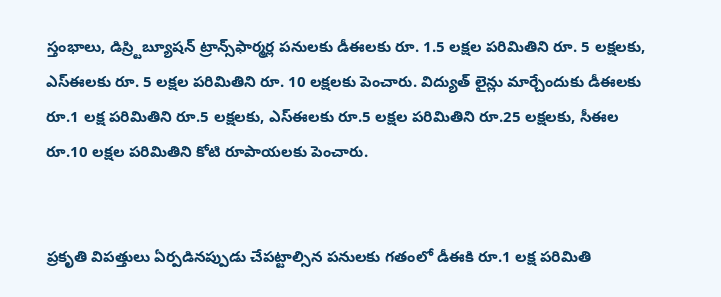స్తంభాలు, డిస్ర్టిబ్యూషన్‌ ట్రాన్స్‌ఫార్మర్ల పనులకు డీఈలకు రూ. 1.5 లక్షల పరిమితిని రూ. 5 లక్షలకు, ఎస్‌ఈలకు రూ. 5 లక్షల పరిమితిని రూ. 10 లక్షలకు పెంచారు. విద్యుత్‌ లైన్లు మార్చేందుకు డీఈలకు రూ.1 లక్ష పరిమితిని రూ.5 లక్షలకు, ఎస్‌ఈలకు రూ.5 లక్షల పరిమితిని రూ.25 లక్షలకు, సీఈల రూ.10 లక్షల పరిమితిని కోటి రూపాయలకు పెంచారు.


ప్రకృతి విపత్తులు ఏర్పడినప్పుడు చేపట్టాల్సిన పనులకు గతంలో డీఈకి రూ.1 లక్ష పరిమితి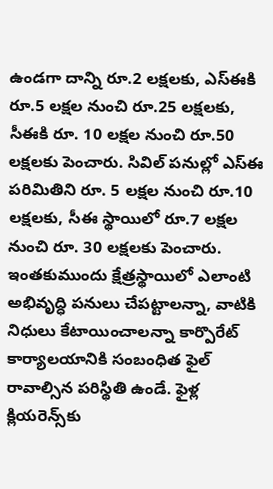ఉండగా దాన్ని రూ.2 లక్షలకు, ఎస్‌ఈకి రూ.5 లక్షల నుంచి రూ.25 లక్షలకు, సీఈకి రూ. 10 లక్షల నుంచి రూ.50 లక్షలకు పెంచారు. సివిల్‌ పనుల్లో ఎస్‌ఈ పరిమితిని రూ. 5 లక్షల నుంచి రూ.10 లక్షలకు, సీఈ స్థాయిలో రూ.7 లక్షల నుంచి రూ. 30 లక్షలకు పెంచారు. ఇంతకుముందు క్షేత్రస్థాయిలో ఎలాంటి అభివృద్ధి పనులు చేపట్టాలన్నా, వాటికి నిధులు కేటాయించాలన్నా కార్పొరేట్‌ కార్యాలయానికి సంబంధిత ఫైల్‌ రావాల్సిన పరిస్థితి ఉండే. ఫైళ్ల క్లియరెన్స్‌కు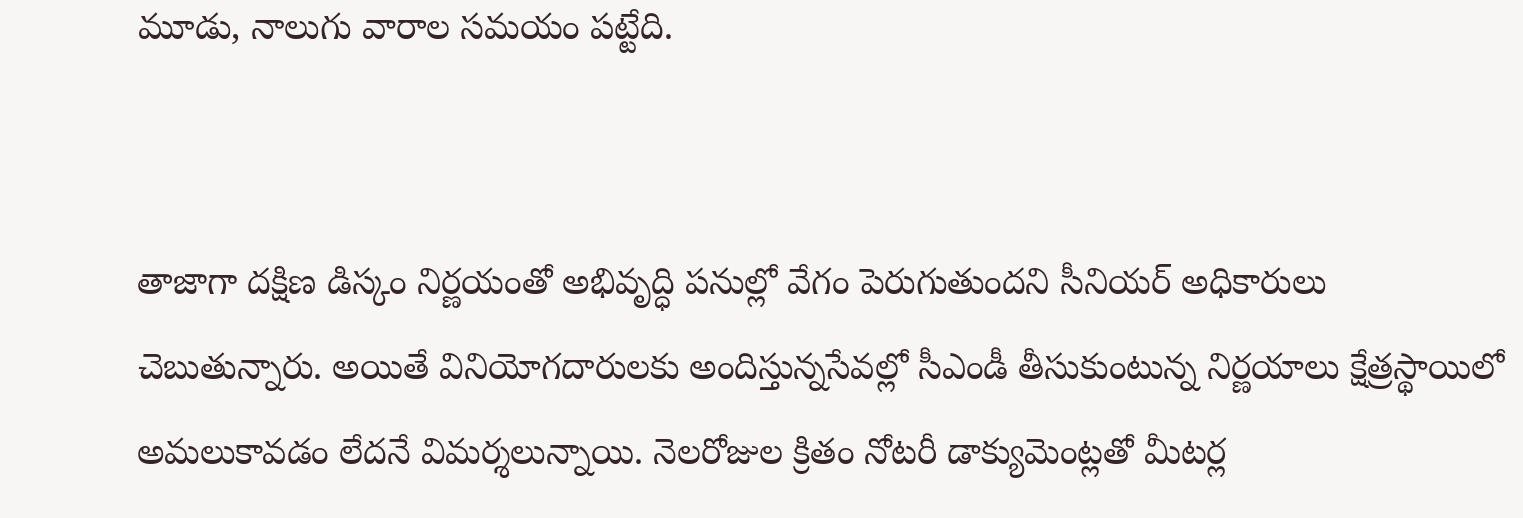మూడు, నాలుగు వారాల సమయం పట్టేది.


తాజాగా దక్షిణ డిస్కం నిర్ణయంతో అభివృద్ధి పనుల్లో వేగం పెరుగుతుందని సీనియర్‌ అధికారులు చెబుతున్నారు. అయితే వినియోగదారులకు అందిస్తున్నసేవల్లో సీఎండీ తీసుకుంటున్న నిర్ణయాలు క్షేత్రస్థాయిలో అమలుకావడం లేదనే విమర్శలున్నాయి. నెలరోజుల క్రితం నోటరీ డాక్యుమెంట్లతో మీటర్ల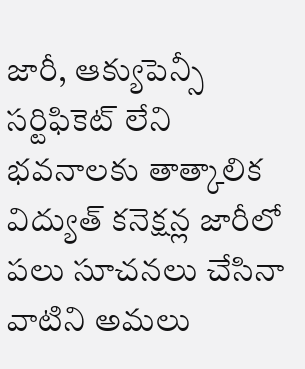జారీ, ఆక్యుపెన్సీ సర్టిఫికెట్‌ లేని భవనాలకు తాత్కాలిక విద్యుత్‌ కనెక్షన్ల జారీలో పలు సూచనలు చేసినా వాటిని అమలు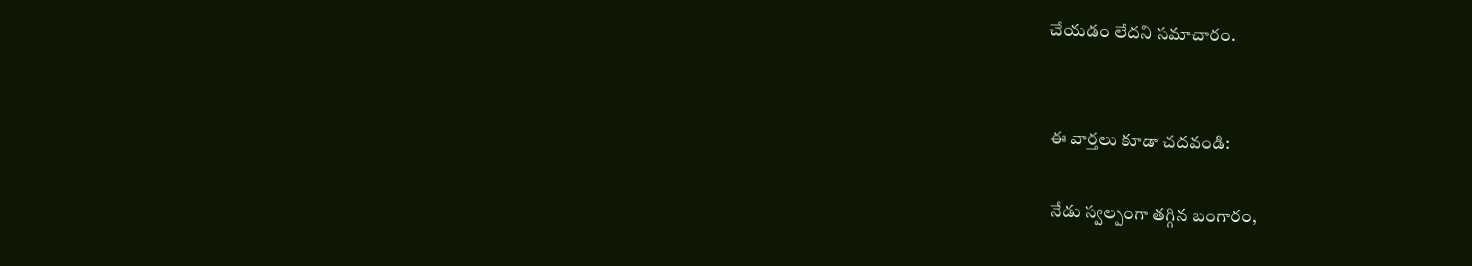చేయడం లేదని సమాచారం.


ఈ వార్తలు కూడా చదవండి:

నేడు స్వల్పంగా తగ్గిన బంగారం,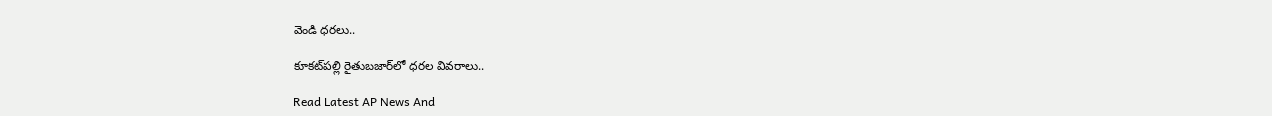వెండి ధరలు..

కూకట్‌పల్లి రైతుబజార్‌లో ధరల వివరాలు..

Read Latest AP News And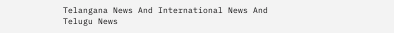Telangana News And International News And Telugu News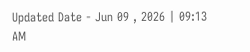Updated Date - Jun 09 , 2026 | 09:13 AM